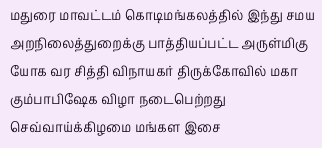மதுரை மாவட்டம் கொடிமங்கலத்தில் இந்து சமய அறநிலைத்துறைக்கு பாத்தியப்பட்ட அருள்மிகு யோக வர சித்தி விநாயகர் திருக்கோவில் மகா கும்பாபிஷேக விழா நடைபெற்றது செவ்வாய்க்கிழமை மங்கள இசை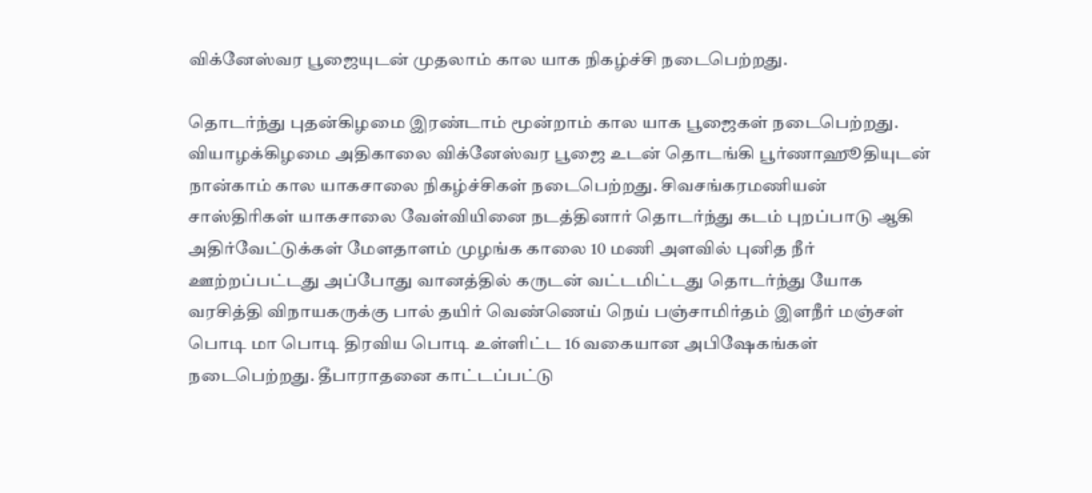விக்னேஸ்வர பூஜையுடன் முதலாம் கால யாக நிகழ்ச்சி நடைபெற்றது.

தொடர்ந்து புதன்கிழமை இரண்டாம் மூன்றாம் கால யாக பூஜைகள் நடைபெற்றது. வியாழக்கிழமை அதிகாலை விக்னேஸ்வர பூஜை உடன் தொடங்கி பூர்ணாஹூதியுடன் நான்காம் கால யாகசாலை நிகழ்ச்சிகள் நடைபெற்றது. சிவசங்கரமணியன் சாஸ்திரிகள் யாகசாலை வேள்வியினை நடத்தினார் தொடர்ந்து கடம் புறப்பாடு ஆகி அதிர்வேட்டுக்கள் மேளதாளம்‌ முழங்க காலை 10 மணி அளவில் புனித நீர் ஊற்றப்பட்டது அப்போது வானத்தில் கருடன் வட்டமிட்டது தொடர்ந்து யோக வரசித்தி விநாயகருக்கு பால் தயிர் வெண்ணெய் நெய் பஞ்சாமிர்தம் இளநீர் மஞ்சள் பொடி மா பொடி திரவிய பொடி உள்ளிட்ட 16 வகையான அபிஷேகங்கள் நடைபெற்றது. தீபாராதனை காட்டப்பட்டு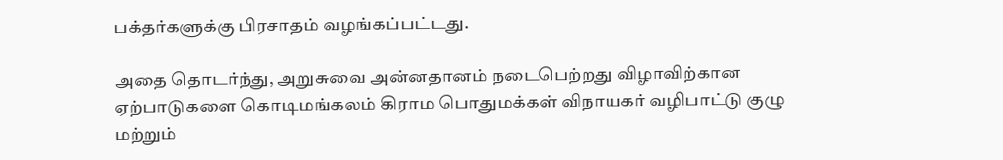பக்தர்களுக்கு பிரசாதம் வழங்கப்பட்டது.

அதை தொடர்ந்து, அறுசுவை அன்னதானம் நடைபெற்றது விழாவிற்கான ஏற்பாடுகளை கொடிமங்கலம் ‌கிராம பொதுமக்கள் விநாயகர் வழிபாட்டு குழு மற்றும்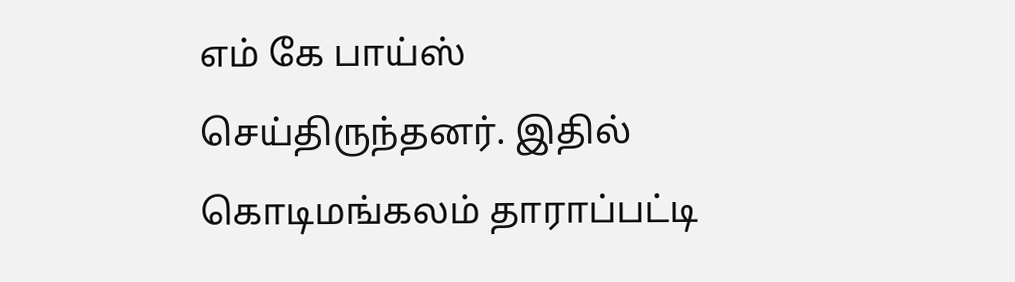எம் கே பாய்ஸ் செய்திருந்தனர். இதில் கொடிமங்கலம் தாராப்பட்டி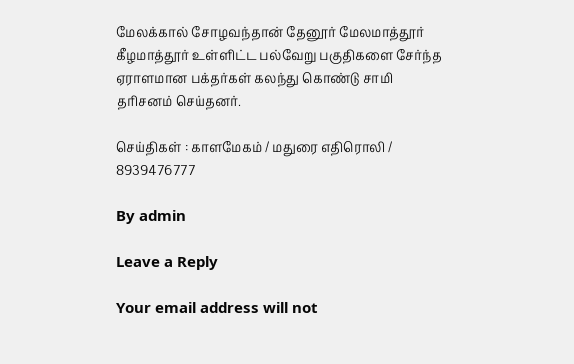மேலக்கால் சோழவந்தான் தேனூர் மேலமாத்தூர் கீழமாத்தூர் உள்ளிட்ட பல்வேறு பகுதிகளை சேர்ந்த ஏராளமான பக்தர்கள் கலந்து கொண்டு சாமி தரிசனம் செய்தனர்.

செய்திகள் : காளமேகம் / மதுரை எதிரொலி / 8939476777

By admin

Leave a Reply

Your email address will not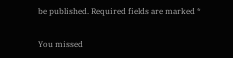be published. Required fields are marked *

You missed